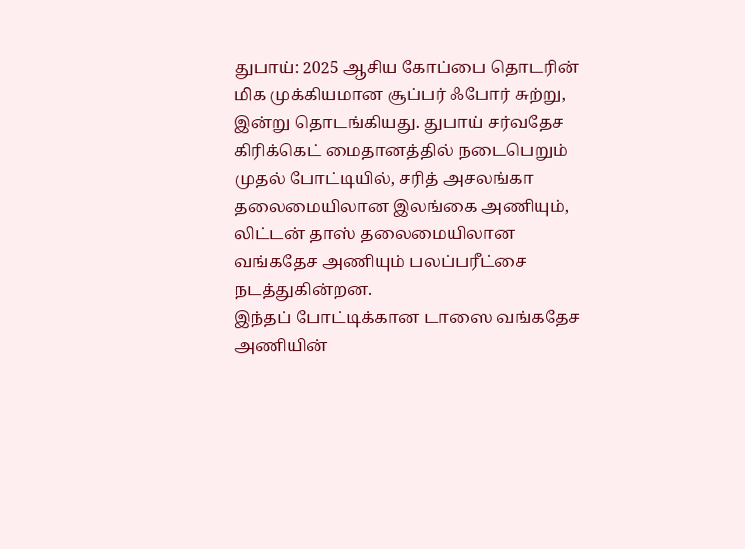துபாய்: 2025 ஆசிய கோப்பை தொடரின் மிக முக்கியமான சூப்பர் ஃபோர் சுற்று, இன்று தொடங்கியது. துபாய் சர்வதேச கிரிக்கெட் மைதானத்தில் நடைபெறும் முதல் போட்டியில், சரித் அசலங்கா தலைமையிலான இலங்கை அணியும், லிட்டன் தாஸ் தலைமையிலான வங்கதேச அணியும் பலப்பரீட்சை நடத்துகின்றன.
இந்தப் போட்டிக்கான டாஸை வங்கதேச அணியின்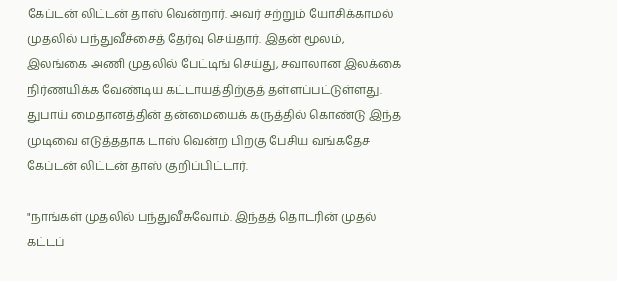கேப்டன் லிட்டன் தாஸ் வென்றார். அவர் சற்றும் யோசிக்காமல் முதலில் பந்துவீச்சைத் தேர்வு செய்தார். இதன் மூலம், இலங்கை அணி முதலில் பேட்டிங் செய்து, சவாலான இலக்கை நிர்ணயிக்க வேண்டிய கட்டாயத்திற்குத் தள்ளப்பட்டுள்ளது. துபாய் மைதானத்தின் தன்மையைக் கருத்தில் கொண்டு இந்த முடிவை எடுத்ததாக டாஸ் வென்ற பிறகு பேசிய வங்கதேச கேப்டன் லிட்டன் தாஸ் குறிப்பிட்டார்.

"நாங்கள் முதலில் பந்துவீசுவோம். இந்தத் தொடரின் முதல் கட்டப்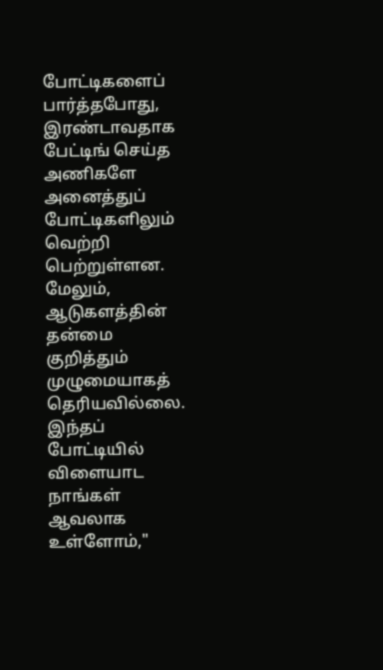போட்டிகளைப் பார்த்தபோது, இரண்டாவதாக பேட்டிங் செய்த அணிகளே அனைத்துப் போட்டிகளிலும் வெற்றி பெற்றுள்ளன. மேலும், ஆடுகளத்தின் தன்மை குறித்தும் முழுமையாகத் தெரியவில்லை. இந்தப் போட்டியில் விளையாட நாங்கள் ஆவலாக உள்ளோம்,"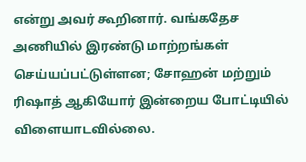என்று அவர் கூறினார். வங்கதேச அணியில் இரண்டு மாற்றங்கள் செய்யப்பட்டுள்ளன; சோஹன் மற்றும் ரிஷாத் ஆகியோர் இன்றைய போட்டியில் விளையாடவில்லை.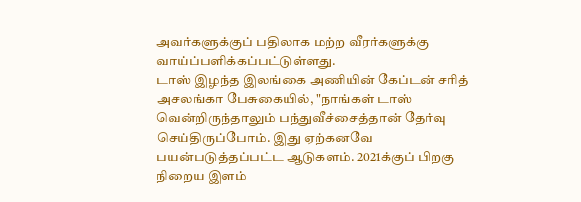அவர்களுக்குப் பதிலாக மற்ற வீரர்களுக்கு வாய்ப்பளிக்கப்பட்டுள்ளது.
டாஸ் இழந்த இலங்கை அணியின் கேப்டன் சரித் அசலங்கா பேசுகையில், "நாங்கள் டாஸ் வென்றிருந்தாலும் பந்துவீச்சைத்தான் தேர்வு செய்திருப்போம். இது ஏற்கனவே பயன்படுத்தப்பட்ட ஆடுகளம். 2021க்குப் பிறகு நிறைய இளம்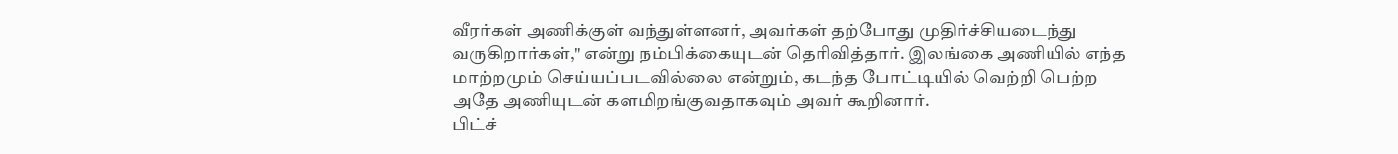வீரர்கள் அணிக்குள் வந்துள்ளனர், அவர்கள் தற்போது முதிர்ச்சியடைந்து வருகிறார்கள்," என்று நம்பிக்கையுடன் தெரிவித்தார். இலங்கை அணியில் எந்த மாற்றமும் செய்யப்படவில்லை என்றும், கடந்த போட்டியில் வெற்றி பெற்ற அதே அணியுடன் களமிறங்குவதாகவும் அவர் கூறினார்.
பிட்ச்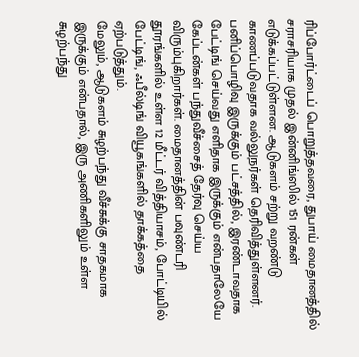ரிப்போர்ட்டைப் பொறுத்தவரை, துபாய் மைதானத்தில் சராசரியாக முதல் இன்னிங்ஸில் 151 ரன்கள் எடுக்கப்பட்டுள்ளன. ஆடுகளம் சற்று வறண்டு காணப்படுவதாக வல்லுநர்கள் தெரிவித்துள்ளனர். பனிப்பொழிவு இருக்கும் பட்சத்தில், இரண்டாவதாக பேட்டிங் செய்வது எளிதாக இருக்கும் என்பதாலேயே கேப்டன்கள் பந்துவீச்சைத் தேர்வு செய்ய விரும்புகிறார்கள். மைதானத்தின் பவுண்டரி தூரங்களில் உள்ள 12 மீட்டர் வித்தியாசம், போட்டியில் பேட்டிங், ஃபீல்டிங் வியூகங்களில் தாக்கத்தை ஏற்படுத்தும்.
மேலும், ஆடுகளம் சுழற்பந்து வீச்சுக்கு சாதகமாக இருக்கும் என்பதால், இரு அணிகளிலும் உள்ள சுழற்பந்து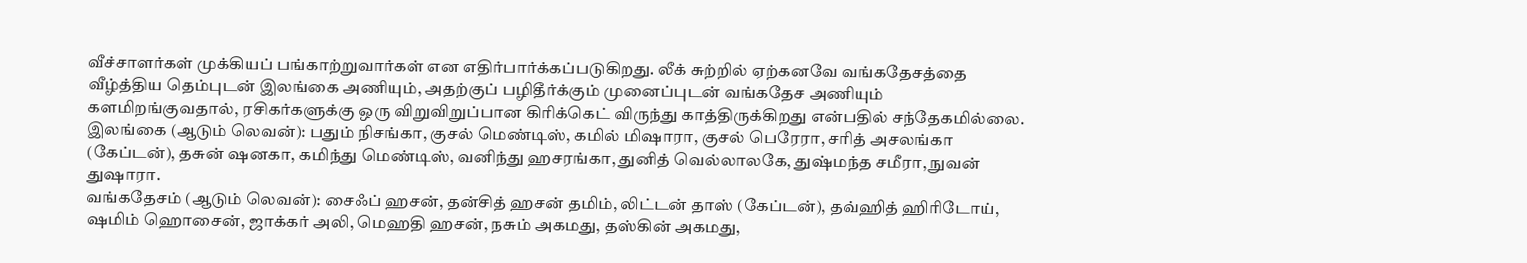வீச்சாளர்கள் முக்கியப் பங்காற்றுவார்கள் என எதிர்பார்க்கப்படுகிறது. லீக் சுற்றில் ஏற்கனவே வங்கதேசத்தை வீழ்த்திய தெம்புடன் இலங்கை அணியும், அதற்குப் பழிதீர்க்கும் முனைப்புடன் வங்கதேச அணியும் களமிறங்குவதால், ரசிகர்களுக்கு ஒரு விறுவிறுப்பான கிரிக்கெட் விருந்து காத்திருக்கிறது என்பதில் சந்தேகமில்லை.
இலங்கை (ஆடும் லெவன்): பதும் நிசங்கா, குசல் மெண்டிஸ், கமில் மிஷாரா, குசல் பெரேரா, சரித் அசலங்கா (கேப்டன்), தசுன் ஷனகா, கமிந்து மெண்டிஸ், வனிந்து ஹசரங்கா, துனித் வெல்லாலகே, துஷ்மந்த சமீரா, நுவன் துஷாரா.
வங்கதேசம் (ஆடும் லெவன்): சைஃப் ஹசன், தன்சித் ஹசன் தமிம், லிட்டன் தாஸ் (கேப்டன்), தவ்ஹித் ஹிரிடோய், ஷமிம் ஹொசைன், ஜாக்கர் அலி, மெஹதி ஹசன், நசும் அகமது, தஸ்கின் அகமது,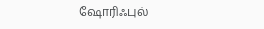ஷோரிஃபுல்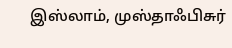இஸ்லாம், முஸ்தாஃபிசுர்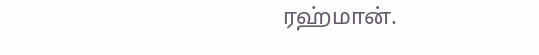ரஹ்மான்.